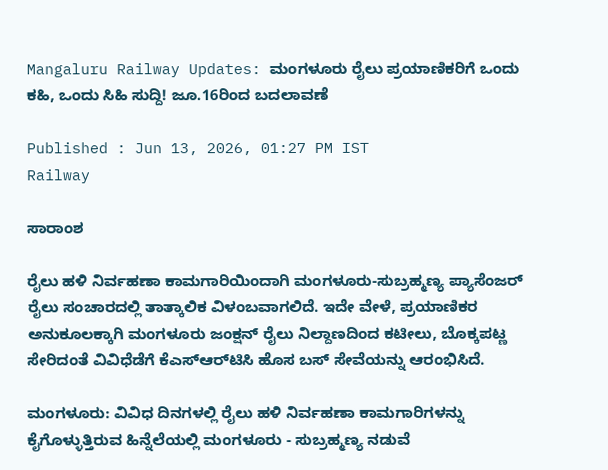Mangaluru Railway Updates: ಮಂಗಳೂರು ರೈಲು ಪ್ರಯಾಣಿಕರಿಗೆ ಒಂದು ಕಹಿ, ಒಂದು ಸಿಹಿ ಸುದ್ದಿ! ಜೂ.16ರಿಂದ ಬದಲಾವಣೆ

Published : Jun 13, 2026, 01:27 PM IST
Railway

ಸಾರಾಂಶ

ರೈಲು ಹಳಿ ನಿರ್ವಹಣಾ ಕಾಮಗಾರಿಯಿಂದಾಗಿ ಮಂಗಳೂರು-ಸುಬ್ರಹ್ಮಣ್ಯ ಪ್ಯಾಸೆಂಜರ್ ರೈಲು ಸಂಚಾರದಲ್ಲಿ ತಾತ್ಕಾಲಿಕ ವಿಳಂಬವಾಗಲಿದೆ. ಇದೇ ವೇಳೆ, ಪ್ರಯಾಣಿಕರ ಅನುಕೂಲಕ್ಕಾಗಿ ಮಂಗಳೂರು ಜಂಕ್ಷನ್ ರೈಲು ನಿಲ್ದಾಣದಿಂದ ಕಟೀಲು, ಬೊಕ್ಕಪಟ್ಣ ಸೇರಿದಂತೆ ವಿವಿಧೆಡೆಗೆ ಕೆಎಸ್‌ಆರ್‌ಟಿಸಿ ಹೊಸ ಬಸ್ ಸೇವೆಯನ್ನು ಆರಂಭಿಸಿದೆ.

ಮಂಗಳೂರು: ವಿವಿಧ ದಿನಗಳಲ್ಲಿ ರೈಲು ಹಳಿ ನಿರ್ವಹಣಾ ಕಾಮಗಾರಿಗಳನ್ನು ಕೈಗೊಳ್ಳುತ್ತಿರುವ ಹಿನ್ನೆಲೆಯಲ್ಲಿ ಮಂಗಳೂರು - ಸುಬ್ರಹ್ಮಣ್ಯ ನಡುವೆ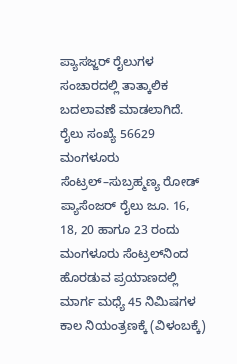ಪ್ಯಾಸಜ್ಜರ್‌ ರೈಲುಗಳ ಸಂಚಾರದಲ್ಲಿ ತಾತ್ಕಾಲಿಕ ಬದಲಾವಣೆ ಮಾಡಲಾಗಿದೆ. ರೈಲು ಸಂಖ್ಯೆ 56629 ಮಂಗಳೂರು ಸೆಂಟ್ರಲ್–ಸುಬ್ರಹ್ಮಣ್ಯ ರೋಡ್‌ ಪ್ಯಾಸೆಂಜರ್‌ ರೈಲು ಜೂ. 16, 18, 20 ಹಾಗೂ 23 ರಂದು ಮಂಗಳೂರು ಸೆಂಟ್ರಲ್‌ನಿಂದ ಹೊರಡುವ ಪ್ರಯಾಣದಲ್ಲಿ ಮಾರ್ಗ ಮಧ್ಯೆ 45 ನಿಮಿಷಗಳ ಕಾಲ ನಿಯಂತ್ರಣಕ್ಕೆ (ವಿಳಂಬಕ್ಕೆ)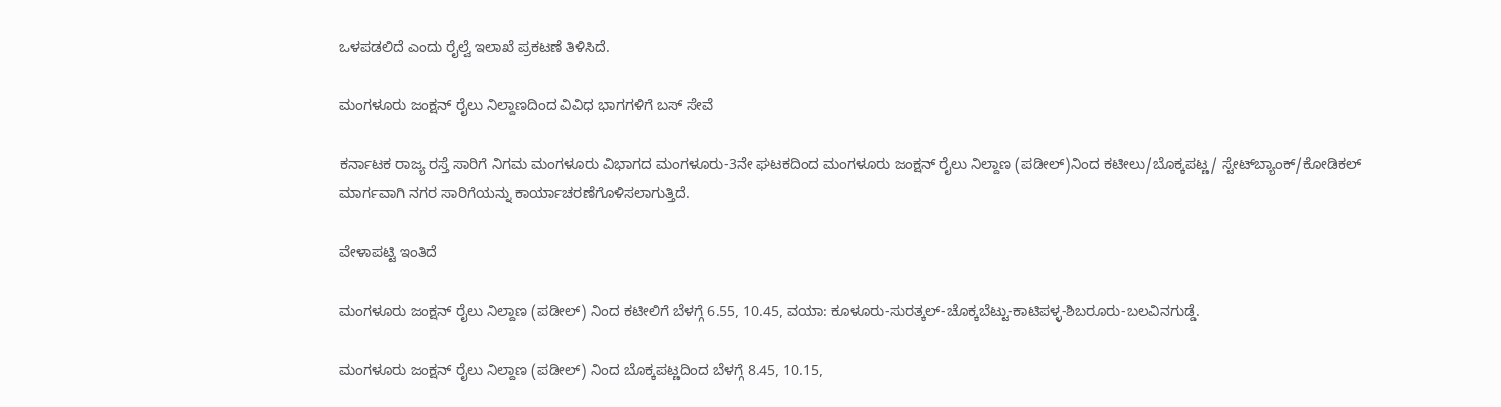ಒಳಪಡಲಿದೆ ಎಂದು ರೈಲ್ವೆ ಇಲಾಖೆ ಪ್ರಕಟಣೆ ತಿಳಿಸಿದೆ.

ಮಂಗಳೂರು ಜಂಕ್ಷನ್ ರೈಲು ನಿಲ್ದಾಣದಿಂದ ವಿವಿಧ ಭಾಗಗಳಿಗೆ ಬಸ್ ಸೇವೆ

ಕರ್ನಾಟಕ ರಾಜ್ಯ ರಸ್ತೆ ಸಾರಿಗೆ ನಿಗಮ ಮಂಗಳೂರು ವಿಭಾಗದ ಮಂಗಳೂರು-3ನೇ ಘಟಕದಿಂದ ಮಂಗಳೂರು ಜಂಕ್ಷನ್ ರೈಲು ನಿಲ್ದಾಣ (ಪಡೀಲ್)ನಿಂದ ಕಟೀಲು/ಬೊಕ್ಕಪಟ್ಣ/ ಸ್ಟೇಟ್‍ಬ್ಯಾಂಕ್/ಕೋಡಿಕಲ್ ಮಾರ್ಗವಾಗಿ ನಗರ ಸಾರಿಗೆಯನ್ನು ಕಾರ್ಯಾಚರಣೆಗೊಳಿಸಲಾಗುತ್ತಿದೆ.

ವೇಳಾಪಟ್ಟಿ ಇಂತಿದೆ

ಮಂಗಳೂರು ಜಂಕ್ಷನ್ ರೈಲು ನಿಲ್ದಾಣ (ಪಡೀಲ್) ನಿಂದ ಕಟೀಲಿಗೆ ಬೆಳಗ್ಗೆ 6.55, 10.45, ವಯಾ: ಕೂಳೂರು-ಸುರತ್ಕಲ್-ಚೊಕ್ಕಬೆಟ್ಟು-ಕಾಟಿಪಳ್ಳ-ಶಿಬರೂರು-ಬಲವಿನಗುಡ್ಡೆ.

ಮಂಗಳೂರು ಜಂಕ್ಷನ್ ರೈಲು ನಿಲ್ದಾಣ (ಪಡೀಲ್) ನಿಂದ ಬೊಕ್ಕಪಟ್ಣದಿಂದ ಬೆಳಗ್ಗೆ 8.45, 10.15,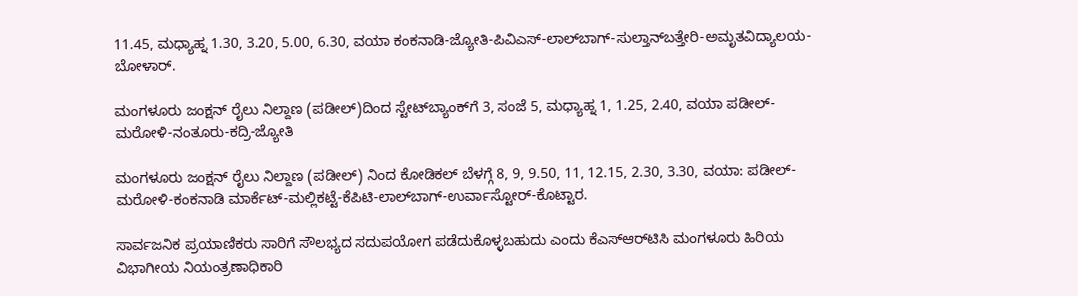11.45, ಮಧ್ಯಾಹ್ನ 1.30, 3.20, 5.00, 6.30, ವಯಾ ಕಂಕನಾಡಿ-ಜ್ಯೋತಿ-ಪಿವಿಎಸ್-ಲಾಲ್‍ಬಾಗ್-ಸುಲ್ತಾನ್‍ಬತ್ತೇರಿ-ಅಮೃತವಿದ್ಯಾಲಯ-ಬೋಳಾರ್.

ಮಂಗಳೂರು ಜಂಕ್ಷನ್ ರೈಲು ನಿಲ್ದಾಣ (ಪಡೀಲ್)ದಿಂದ ಸ್ಟೇಟ್‍ಬ್ಯಾಂಕ್‍ಗೆ 3, ಸಂಜೆ 5, ಮಧ್ಯಾಹ್ನ 1, 1.25, 2.40, ವಯಾ ಪಡೀಲ್-ಮರೋಳಿ-ನಂತೂರು-ಕದ್ರಿ-ಜ್ಯೋತಿ

ಮಂಗಳೂರು ಜಂಕ್ಷನ್ ರೈಲು ನಿಲ್ದಾಣ (ಪಡೀಲ್) ನಿಂದ ಕೋಡಿಕಲ್ ಬೆಳಗ್ಗೆ 8, 9, 9.50, 11, 12.15, 2.30, 3.30, ವಯಾ: ಪಡೀಲ್-ಮರೋಳಿ-ಕಂಕನಾಡಿ ಮಾರ್ಕೆಟ್-ಮಲ್ಲಿಕಟ್ಟೆ-ಕೆಪಿಟಿ-ಲಾಲ್‍ಬಾಗ್-ಉರ್ವಾಸ್ಟೋರ್-ಕೊಟ್ಟಾರ.

ಸಾರ್ವಜನಿಕ ಪ್ರಯಾಣಿಕರು ಸಾರಿಗೆ ಸೌಲಭ್ಯದ ಸದುಪಯೋಗ ಪಡೆದುಕೊಳ್ಳಬಹುದು ಎಂದು ಕೆಎಸ್‌ಆರ್‌ಟಿಸಿ ಮಂಗಳೂರು ಹಿರಿಯ ವಿಭಾಗೀಯ ನಿಯಂತ್ರಣಾಧಿಕಾರಿ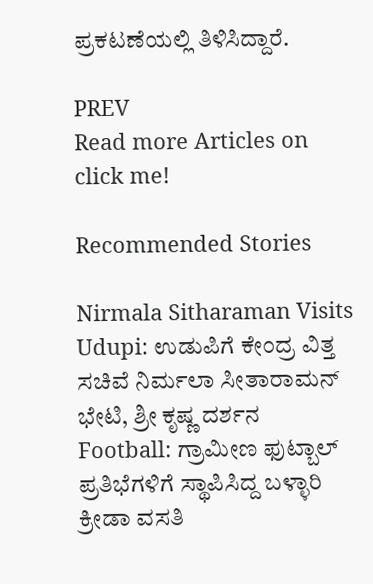ಪ್ರಕಟಣೆಯಲ್ಲಿ ತಿಳಿಸಿದ್ದಾರೆ.

PREV
Read more Articles on
click me!

Recommended Stories

Nirmala Sitharaman Visits Udupi: ಉಡುಪಿಗೆ ಕೇಂದ್ರ ವಿತ್ತ ಸಚಿವೆ ನಿರ್ಮಲಾ ಸೀತಾರಾಮನ್ ಭೇಟಿ, ಶ್ರೀ ಕೃಷ್ಣ ದರ್ಶನ
Football: ಗ್ರಾಮೀಣ ಫುಟ್ಬಾಲ್ ಪ್ರತಿಭೆಗಳಿಗೆ ಸ್ಥಾಪಿಸಿದ್ದ ಬಳ್ಳಾರಿ ಕ್ರೀಡಾ ವಸತಿ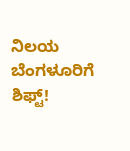ನಿಲಯ ಬೆಂಗಳೂರಿಗೆ ಶಿಫ್ಟ್!